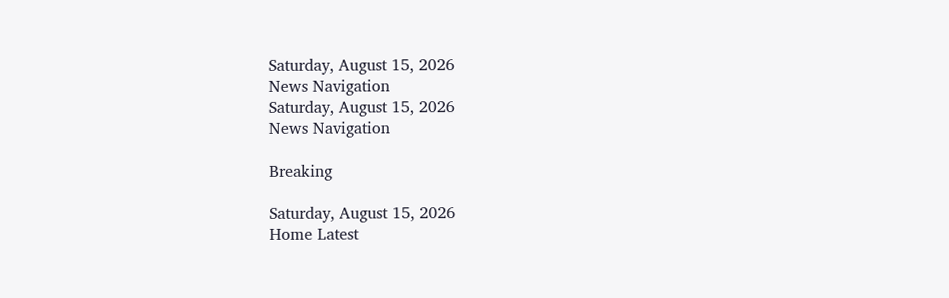Saturday, August 15, 2026
News Navigation
Saturday, August 15, 2026
News Navigation

Breaking

Saturday, August 15, 2026
Home Latest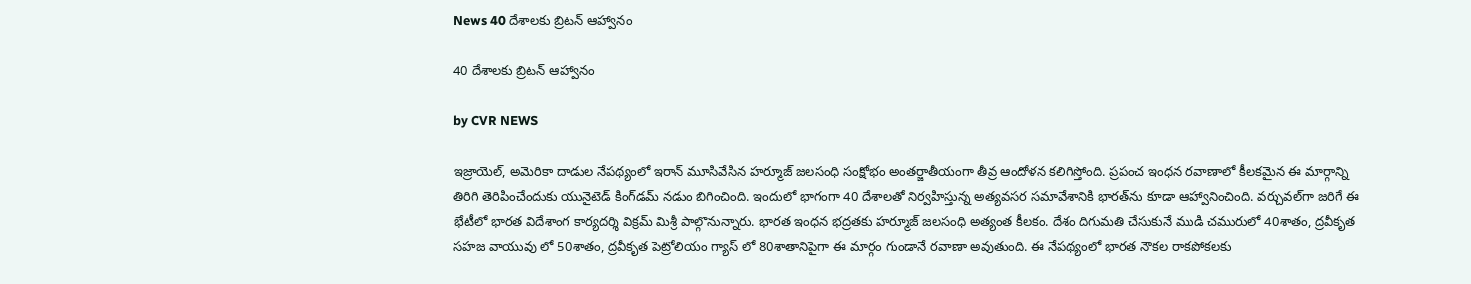News 40 దేశాలకు బ్రిటన్ ఆహ్వానం

40 దేశాలకు బ్రిటన్ ఆహ్వానం

by CVR NEWS

ఇజ్రాయెల్, అమెరికా దాడుల నేపథ్యంలో ఇరాన్ మూసివేసిన హ‌ర్మూజ్ జలసంధి సంక్షోభం అంతర్జాతీయంగా తీవ్ర ఆందోళన కలిగిస్తోంది. ప్రపంచ ఇంధన రవాణాలో కీలకమైన ఈ మార్గాన్ని తిరిగి తెరిపించేందుకు యునైటెడ్ కింగ్‌డమ్ నడుం బిగించింది. ఇందులో భాగంగా 40 దేశాలతో నిర్వహిస్తున్న అత్యవసర సమావేశానికి భారత్‌ను కూడా ఆహ్వానించింది. వర్చువల్‌గా జరిగే ఈ భేటీలో భారత విదేశాంగ కార్యదర్శి విక్రమ్ మిశ్రీ పాల్గొనున్నారు. భారత ఇంధన భద్రతకు హ‌ర్మూజ్ జలసంధి అత్యంత కీలకం. దేశం దిగుమతి చేసుకునే ముడి చమురులో 40శాతం, ద్రవీకృత సహజ వాయువు లో 50శాతం, ద్రవీకృత పెట్రోలియం గ్యాస్ లో 80శాతానిపైగా ఈ మార్గం గుండానే రవాణా అవుతుంది. ఈ నేపథ్యంలో భారత నౌకల రాకపోకలకు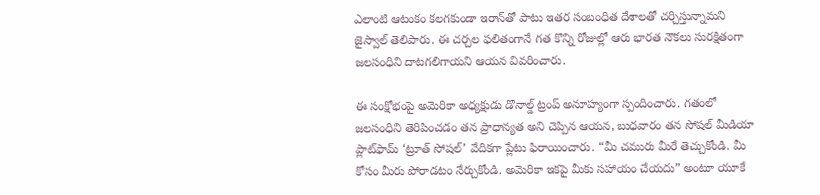ఎలాంటి ఆటంకం కలగకుండా ఇరాన్‌తో పాటు ఇతర సంబంధిత దేశాలతో చర్చిస్తున్నామని జైస్వాల్ తెలిపారు. ఈ చర్చల ఫలితంగానే గత కొన్ని రోజుల్లో ఆరు భారత నౌకలు సురక్షితంగా జలసంధిని దాటగలిగాయని ఆయన వివరించారు.

ఈ సంక్షోభంపై అమెరికా అధ్యక్షుడు డొనాల్డ్ ట్రంప్ అనూహ్యంగా స్పందించారు. గతంలో జలసంధిని తెరిపించడం తన ప్రాధాన్యత అని చెప్పిన ఆయన, బుధవారం తన సోషల్ మీడియా ప్లాట్‌ఫామ్ ‘ట్రూత్ సోషల్’ వేదికగా ప్లేటు ఫిరాయించారు. “మీ చమురు మీరే తెచ్చుకోండి. మీ కోసం మీరు పోరాడటం నేర్చుకోండి. అమెరికా ఇకపై మీకు సహాయం చేయదు” అంటూ యూకే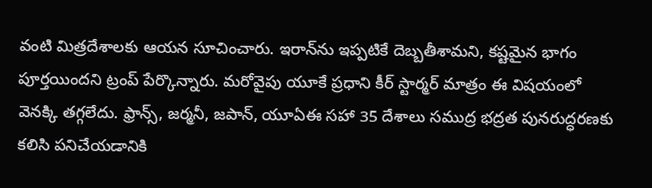వంటి మిత్రదేశాలకు ఆయన సూచించారు. ఇరాన్‌ను ఇప్పటికే దెబ్బతీశామని, కష్టమైన భాగం పూర్తయిందని ట్రంప్ పేర్కొన్నారు. మరోవైపు యూకే ప్రధాని కీర్ స్టార్మర్ మాత్రం ఈ విషయంలో వెనక్కి తగ్గలేదు. ఫ్రాన్స్, జర్మనీ, జపాన్, యూఏఈ సహా 35 దేశాలు సముద్ర భద్రత పునరుద్ధరణకు కలిసి పనిచేయడానికి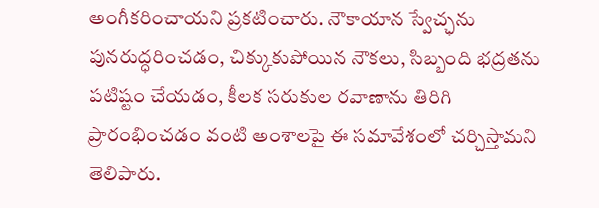అంగీకరించాయని ప్రకటించారు. నౌకాయాన స్వేచ్ఛను పునరుద్ధరించడం, చిక్కుకుపోయిన నౌకలు, సిబ్బంది భద్రతను ప‌టిష్టం చేయడం, కీలక సరుకుల రవాణాను తిరిగి ప్రారంభించడం వంటి అంశాలపై ఈ సమావేశంలో చర్చిస్తామని తెలిపారు.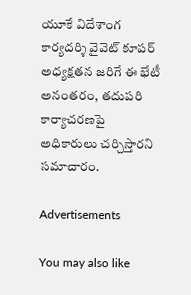యూకే విదేశాంగ కార్యదర్శి వైవెట్ కూపర్ అధ్యక్షతన జరిగే ఈ భేటీ అనంతరం, తదుపరి కార్యాచరణపై అధికారులు చర్చిస్తారని సమాచారం.

Advertisements

You may also like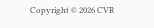Copyright © 2026 CVR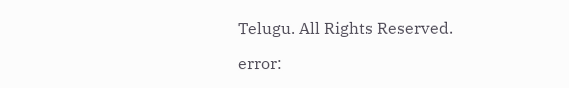Telugu. All Rights Reserved.

error: